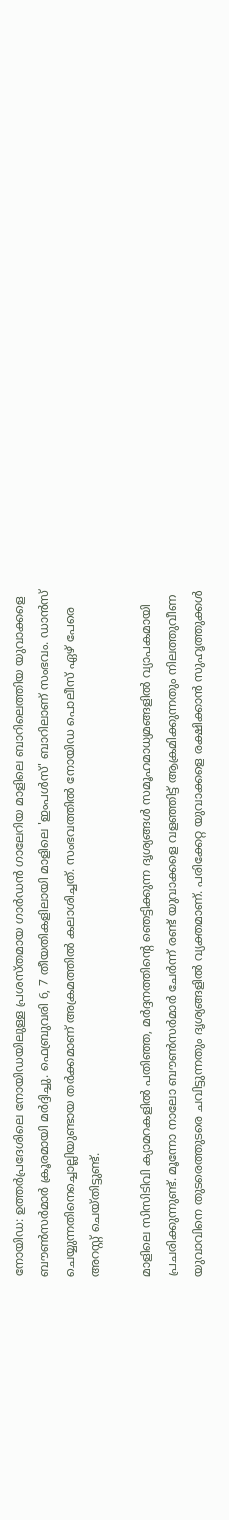നോയിഡ: ഉത്തര്‍പ്രദേശിലെ നോയിഡയിലുള്ള പ്രശസ്തമായ ഗാര്‍ഡന്‍ ഗാലേറിയ മാളിലെ ബാറിലെത്തിയ യുവാക്കളെ ബൗണ്‍സര്‍മാര്‍ ക്രൂരമായി മര്‍ദ്ദിച്ചു. ഫെബ്രുവരി 6, 7 തീയതികളിലായി മാളിലെ 'ഇംപള്‍സ്' ബാറിലാണ് സംഭവം. ഡാന്‍സ് ചെയ്യുന്നതിനെച്ചൊല്ലിയുണ്ടായ തര്‍ക്കമാണ് അക്രമത്തില്‍ കലാശിച്ചത്. സംഭവത്തില്‍ നോയിഡ പൊലീസ് ഏഴ് പേരെ അറസ്റ്റ് ചെയ്തിട്ടുണ്ട്.

മാളിലെ സിസിടിവി ക്യാമറകളില്‍ പതിഞ്ഞ, മര്‍ദ്ദനത്തിന്റെ ഞെട്ടിക്കുന്ന ദൃശ്യങ്ങള്‍ സമൂഹമാധ്യമങ്ങളില്‍ വ്യാപകമായി പ്രചരിക്കുന്നുണ്ട്. മൂന്നോ നാലോ ബൗണ്‍സര്‍മാര്‍ ചേര്‍ന്ന് രണ്ട് യുവാക്കളെ വളഞ്ഞിട്ട് ആക്രമിക്കുന്നതും നിലത്തുവീണ യുവാവിനെ തുടരെത്തുടരെ ചവിട്ടുന്നതും ദൃശ്യങ്ങളില്‍ വ്യക്തമാണ്. പരിക്കേറ്റ യുവാക്കളെ രക്ഷിക്കാന്‍ സുഹൃത്തുക്കള്‍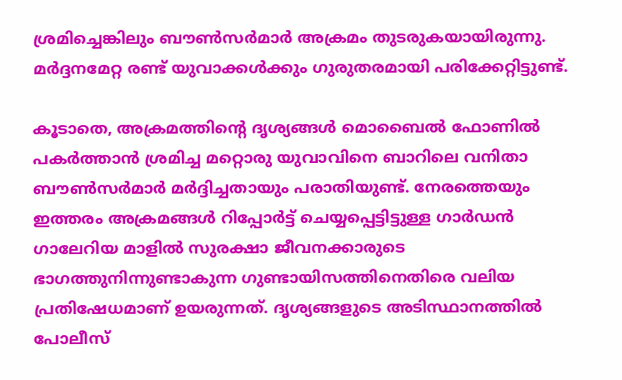ശ്രമിച്ചെങ്കിലും ബൗണ്‍സര്‍മാര്‍ അക്രമം തുടരുകയായിരുന്നു. മര്‍ദ്ദനമേറ്റ രണ്ട് യുവാക്കള്‍ക്കും ഗുരുതരമായി പരിക്കേറ്റിട്ടുണ്ട്.

കൂടാതെ, അക്രമത്തിന്റെ ദൃശ്യങ്ങള്‍ മൊബൈല്‍ ഫോണില്‍ പകര്‍ത്താന്‍ ശ്രമിച്ച മറ്റൊരു യുവാവിനെ ബാറിലെ വനിതാ ബൗണ്‍സര്‍മാര്‍ മര്‍ദ്ദിച്ചതായും പരാതിയുണ്ട്. നേരത്തെയും ഇത്തരം അക്രമങ്ങള്‍ റിപ്പോര്‍ട്ട് ചെയ്യപ്പെട്ടിട്ടുള്ള ഗാര്‍ഡന്‍ ഗാലേറിയ മാളില്‍ സുരക്ഷാ ജീവനക്കാരുടെ ഭാഗത്തുനിന്നുണ്ടാകുന്ന ഗുണ്ടായിസത്തിനെതിരെ വലിയ പ്രതിഷേധമാണ് ഉയരുന്നത്. ദൃശ്യങ്ങളുടെ അടിസ്ഥാനത്തില്‍ പോലീസ്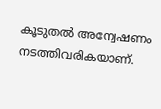കൂടുതല്‍ അന്വേഷണം നടത്തിവരികയാണ്.